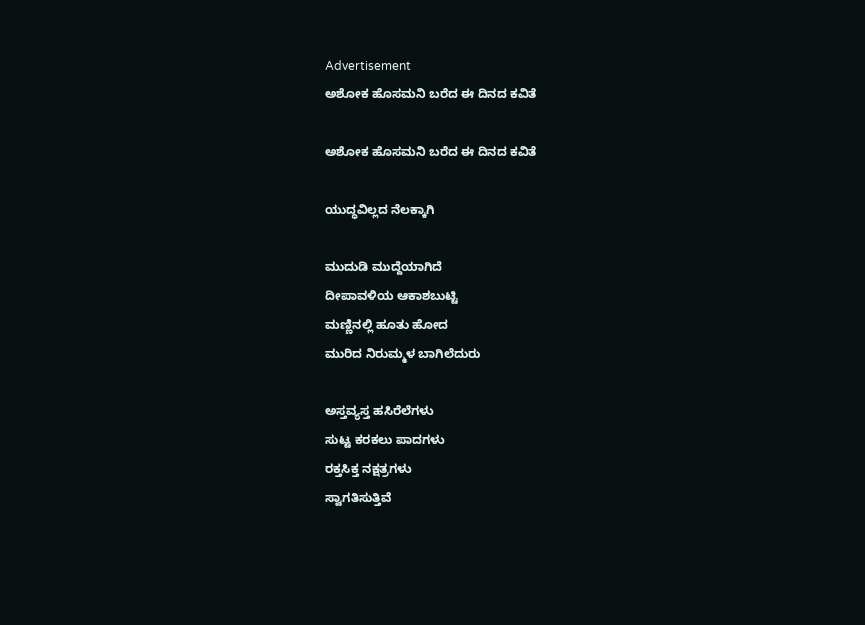Advertisement
ಅಶೋಕ ಹೊಸಮನಿ ಬರೆದ ಈ ದಿನದ ಕವಿತೆ

ಅಶೋಕ ಹೊಸಮನಿ ಬರೆದ ಈ ದಿನದ ಕವಿತೆ

ಯುದ್ಧವಿಲ್ಲದ ನೆಲಕ್ಕಾಗಿ

ಮುದುಡಿ ಮುದ್ದೆಯಾಗಿದೆ
ದೀಪಾವಳಿಯ ಆಕಾಶಬುಟ್ಟಿ
ಮಣ್ಣಿನಲ್ಲಿ ಹೂತು ಹೋದ
ಮುರಿದ ನಿರುಮ್ಮಳ ಬಾಗಿಲೆದುರು

ಅಸ್ತವ್ಯಸ್ತ ಹಸಿರೆಲೆಗಳು
ಸುಟ್ಟ ಕರಕಲು ಪಾದಗಳು
ರಕ್ತಸಿಕ್ತ ನಕ್ಷತ್ರಗಳು
ಸ್ವಾಗತಿಸುತ್ತಿವೆ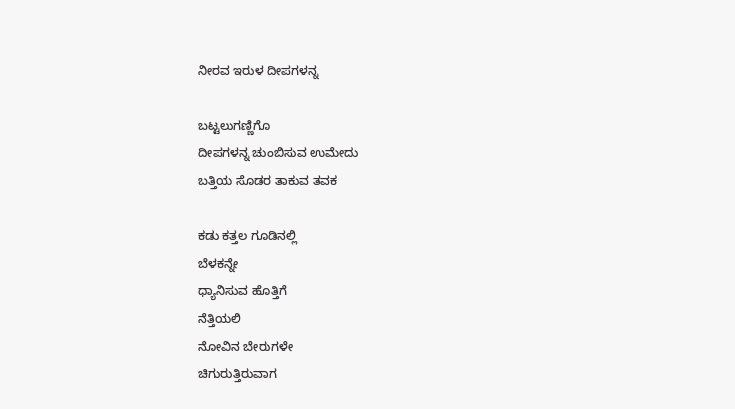ನೀರವ ಇರುಳ ದೀಪಗಳನ್ನ

ಬಟ್ಟಲುಗಣ್ಣಿಗೊ
ದೀಪಗಳನ್ನ ಚುಂಬಿಸುವ ಉಮೇದು
ಬತ್ತಿಯ ಸೊಡರ ತಾಕುವ ತವಕ

ಕಡು ಕತ್ತಲ ಗೂಡಿನಲ್ಲಿ
ಬೆಳಕನ್ನೇ
ಧ್ಯಾನಿಸುವ ಹೊತ್ತಿಗೆ
ನೆತ್ತಿಯಲಿ
ನೋವಿನ ಬೇರುಗಳೇ
ಚಿಗುರುತ್ತಿರುವಾಗ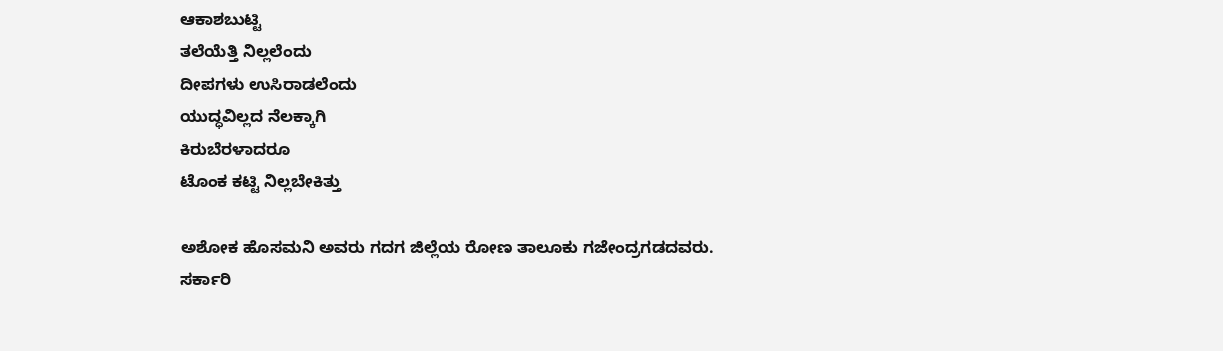ಆಕಾಶಬುಟ್ಟಿ
ತಲೆಯೆತ್ತಿ ನಿಲ್ಲಲೆಂದು
ದೀಪಗಳು ಉಸಿರಾಡಲೆಂದು
ಯುದ್ಧವಿಲ್ಲದ ನೆಲಕ್ಕಾಗಿ
ಕಿರುಬೆರಳಾದರೂ
ಟೊಂಕ ಕಟ್ಟಿ ನಿಲ್ಲಬೇಕಿತ್ತು

ಅಶೋಕ ಹೊಸಮನಿ ಅವರು ಗದಗ ಜಿಲ್ಲೆಯ ರೋಣ ತಾಲೂಕು ಗಜೇಂದ್ರಗಡದವರು.
ಸರ್ಕಾರಿ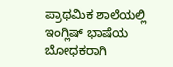ಪ್ರಾಥಮಿಕ ಶಾಲೆಯಲ್ಲಿ ಇಂಗ್ಲಿಷ್‌ ಭಾಷೆಯ ಬೋಧಕರಾಗಿ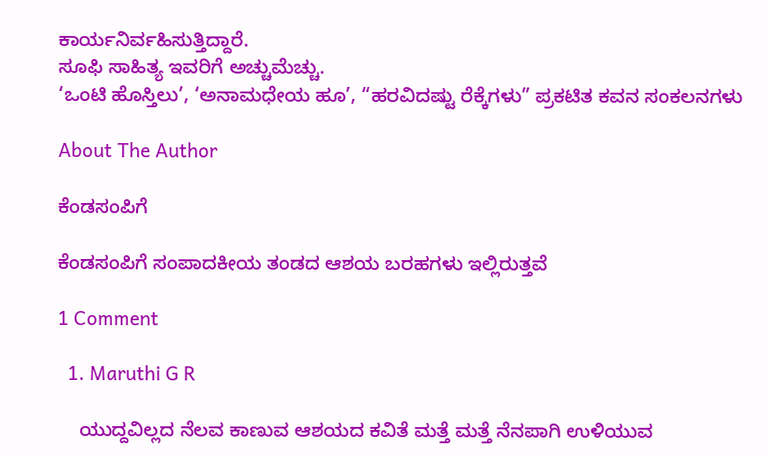ಕಾರ್ಯನಿರ್ವಹಿಸುತ್ತಿದ್ದಾರೆ.
ಸೂಫಿ ಸಾಹಿತ್ಯ ಇವರಿಗೆ ಅಚ್ಚುಮೆಚ್ಚು.
‘ಒಂಟಿ ಹೊಸ್ತಿಲು’, ‘ಅನಾಮಧೇಯ ಹೂ’, “ಹರವಿದಷ್ಟು ರೆಕ್ಕೆಗಳು” ಪ್ರಕಟಿತ ಕವನ ಸಂಕಲನಗಳು

About The Author

ಕೆಂಡಸಂಪಿಗೆ

ಕೆಂಡಸಂಪಿಗೆ ಸಂಪಾದಕೀಯ ತಂಡದ ಆಶಯ ಬರಹಗಳು ಇಲ್ಲಿರುತ್ತವೆ

1 Comment

  1. Maruthi G R

    ಯುದ್ದವಿಲ್ಲದ ನೆಲವ ಕಾಣುವ ಆಶಯದ ಕವಿತೆ ಮತ್ತೆ ಮತ್ತೆ ನೆನಪಾಗಿ ಉಳಿಯುವ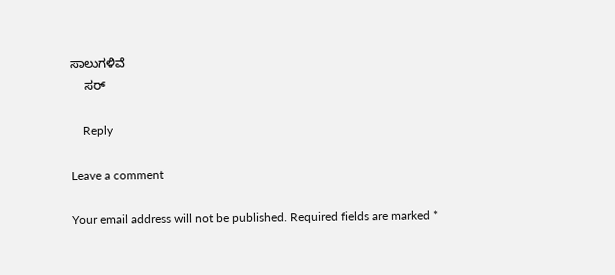ಸಾಲುಗಳಿವೆ
    ಸರ್

    Reply

Leave a comment

Your email address will not be published. Required fields are marked *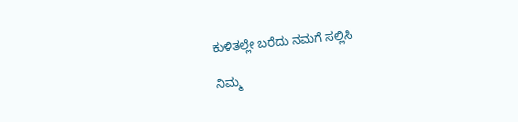ಕುಳಿತಲ್ಲೇ ಬರೆದು ನಮಗೆ ಸಲ್ಲಿಸಿ

ನಿಮ್ಮ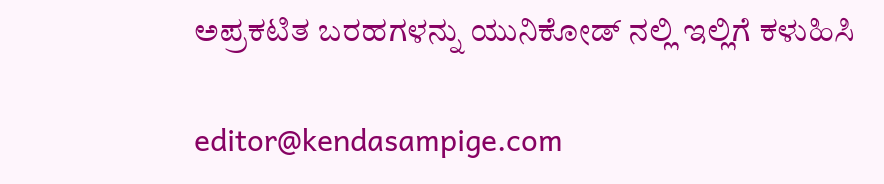ಅಪ್ರಕಟಿತ ಬರಹಗಳನ್ನು ಯುನಿಕೋಡ್ ನಲ್ಲಿ ಇಲ್ಲಿಗೆ ಕಳುಹಿಸಿ

editor@kendasampige.com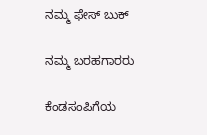ನಮ್ಮ ಫೇಸ್ ಬುಕ್

ನಮ್ಮ ಬರಹಗಾರರು

ಕೆಂಡಸಂಪಿಗೆಯ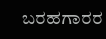ಬರಹಗಾರರ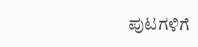ಪುಟಗಳಿಗೆ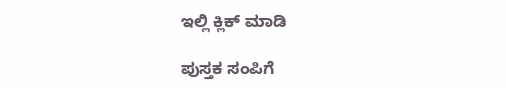ಇಲ್ಲಿ ಕ್ಲಿಕ್ ಮಾಡಿ

ಪುಸ್ತಕ ಸಂಪಿಗೆ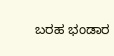ಬರಹ ಭಂಡಾರ